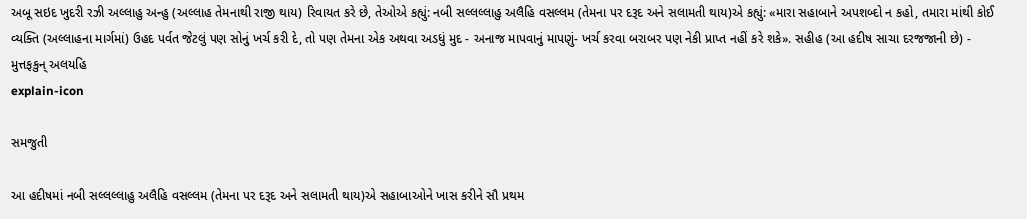અબૂ સઇદ ખુદરી રઝી અલ્લાહુ અન્હુ (અલ્લાહ તેમનાથી રાજી થાય) રિવાયત કરે છે, તેઓએ કહ્યું: નબી સલ્લલ્લાહુ અલૈહિ વસલ્લમ (તેમના પર દરૂદ અને સલામતી થાય)એ કહ્યું: «મારા સહાબાને અપશબ્દો ન કહો, તમારા માંથી કોઈ વ્યક્તિ (અલ્લાહના માર્ગમાં) ઉહદ પર્વત જેટલું પણ સોનું ખર્ચ કરી દે, તો પણ તેમના એક અથવા અડધું મુદ - અનાજ માપવાનું માપણું- ખર્ચ કરવા બરાબર પણ નેકી પ્રાપ્ત નહીં કરે શકે». સહીહ (આ હદીષ સાચા દરજજાની છે) - મુત્તફકુન્ અલયહિ
explain-icon

સમજુતી

આ હદીષમાં નબી સલ્લલ્લાહુ અલૈહિ વસલ્લમ (તેમના પર દરૂદ અને સલામતી થાય)એ સહાબાઓને ખાસ કરીને સૌ પ્રથમ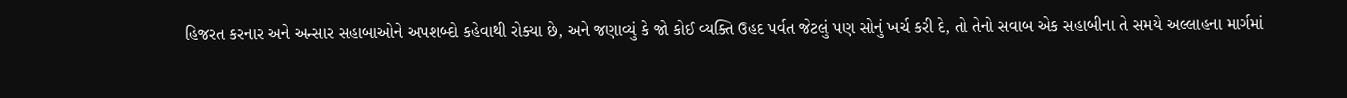હિજરત કરનાર અને અન્સાર સહાબાઓને અપશબ્દો કહેવાથી રોક્યા છે, અને જણાવ્યું કે જો કોઈ વ્યક્તિ ઉહદ પર્વત જેટલું પણ સોનું ખર્ચ કરી દે, તો તેનો સવાબ એક સહાબીના તે સમયે અલ્લાહના માર્ગમાં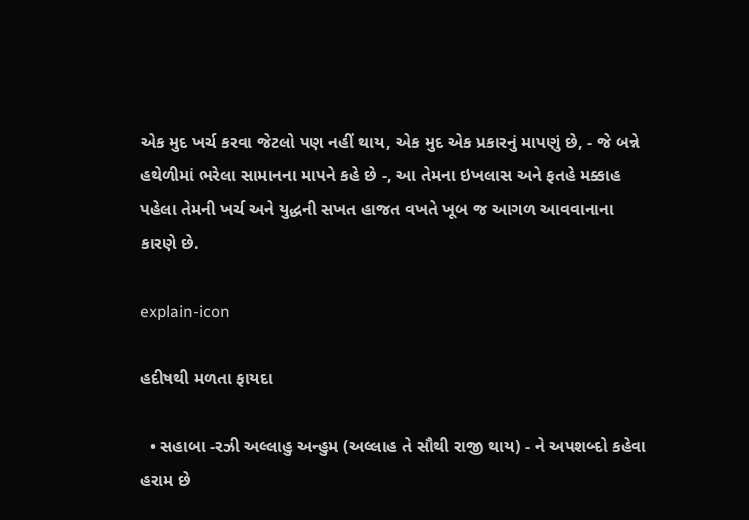એક મુદ ખર્ચ કરવા જેટલો પણ નહીં થાય, એક મુદ એક પ્રકારનું માપણું છે, - જે બન્ને હથેળીમાં ભરેલા સામાનના માપને કહે છે -, આ તેમના ઇખલાસ અને ફતહે મક્કાહ પહેલા તેમની ખર્ચ અને યુદ્ધની સખત હાજત વખતે ખૂબ જ આગળ આવવાનાના કારણે છે.

explain-icon

હદીષથી મળતા ફાયદા

  • સહાબા -રઝી અલ્લાહુ અન્હુમ (અલ્લાહ તે સૌથી રાજી થાય) - ને અપશબ્દો કહેવા હરામ છે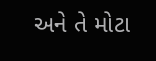અને તે મોટા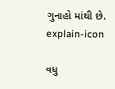ગુનાહો માંથી છે.
explain-icon

વધુ